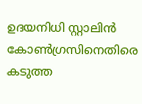ഉദയനിധി സ്റ്റാലിന്‍ കോണ്‍ഗ്രസിനെതിരെ കടുത്ത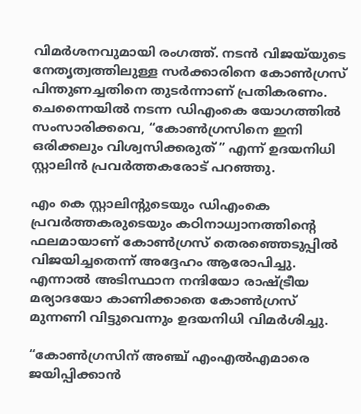വിമര്‍ശനവുമായി രംഗത്ത്. നടന്‍ വിജയ്‌യുടെ  നേതൃത്വത്തിലുള്ള സര്‍ക്കാരിനെ കോണ്‍ഗ്രസ് പിന്തുണച്ചതിനെ തുടര്‍ന്നാണ് പ്രതികരണം. ചെന്നൈയില്‍ നടന്ന ഡിഎംകെ യോഗത്തില്‍ സംസാരിക്കവെ, “കോണ്‍ഗ്രസിനെ ഇനി ഒരിക്കലും വിശ്വസിക്കരുത്” എന്ന് ഉദയനിധി സ്റ്റാലിന്‍ പ്രവര്‍ത്തകരോട് പറഞ്ഞു.

എം കെ സ്റ്റാലിന്‍റുടെയും ഡിഎംകെ പ്രവര്‍ത്തകരുടെയും കഠിനാധ്വാനത്തിന്റെ ഫലമായാണ് കോണ്‍ഗ്രസ് തെരഞ്ഞെടുപ്പില്‍ വിജയിച്ചതെന്ന് അദ്ദേഹം ആരോപിച്ചു. എന്നാല്‍ അടിസ്ഥാന നന്ദിയോ രാഷ്ട്രീയ മര്യാദയോ കാണിക്കാതെ കോണ്‍ഗ്രസ് മുന്നണി വിട്ടുവെന്നും ഉദയനിധി വിമര്‍ശിച്ചു.

“കോണ്‍ഗ്രസിന് അഞ്ച് എംഎല്‍എമാരെ ജയിപ്പിക്കാന്‍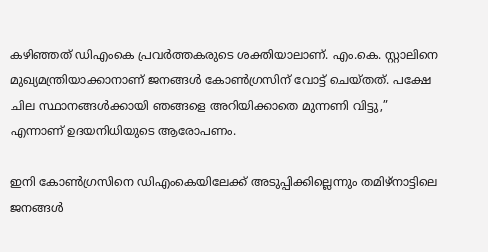കഴിഞ്ഞത് ഡിഎംകെ പ്രവര്‍ത്തകരുടെ ശക്തിയാലാണ്. എം.കെ. സ്റ്റാലിനെ മുഖ്യമന്ത്രിയാക്കാനാണ് ജനങ്ങള്‍ കോണ്‍ഗ്രസിന് വോട്ട് ചെയ്തത്. പക്ഷേ ചില സ്ഥാനങ്ങള്‍ക്കായി ഞങ്ങളെ അറിയിക്കാതെ മുന്നണി വിട്ടു,” എന്നാണ് ഉദയനിധിയുടെ ആരോപണം.

ഇനി കോണ്‍ഗ്രസിനെ ഡിഎംകെയിലേക്ക് അടുപ്പിക്കില്ലെന്നും തമിഴ്നാട്ടിലെ ജനങ്ങള്‍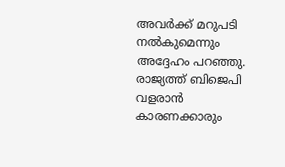അവര്‍ക്ക് മറുപടി നല്‍കുമെന്നും അദ്ദേഹം പറഞ്ഞു. രാജ്യത്ത് ബിജെപി വളരാന്‍ കാരണക്കാരും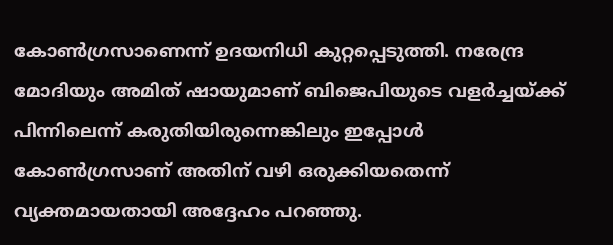കോണ്‍ഗ്രസാണെന്ന് ഉദയനിധി കുറ്റപ്പെടുത്തി. നരേന്ദ്ര മോദിയും അമിത് ഷായുമാണ് ബിജെപിയുടെ വളര്‍ച്ചയ്ക്ക് പിന്നിലെന്ന് കരുതിയിരുന്നെങ്കിലും ഇപ്പോള്‍ കോണ്‍ഗ്രസാണ് അതിന് വഴി ഒരുക്കിയതെന്ന് വ്യക്തമായതായി അദ്ദേഹം പറഞ്ഞു.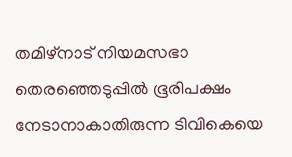തമിഴ്നാട് നിയമസഭാ തെരഞ്ഞെടുപ്പില്‍ ഭൂരിപക്ഷം നേടാനാകാതിരുന്ന ടിവികെയെ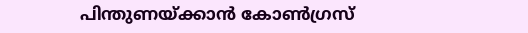പിന്തുണയ്ക്കാന്‍ കോണ്‍ഗ്രസ്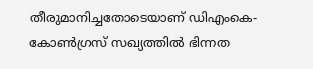തീരുമാനിച്ചതോടെയാണ് ഡിഎംകെ-കോണ്‍ഗ്രസ് സഖ്യത്തില്‍ ഭിന്നത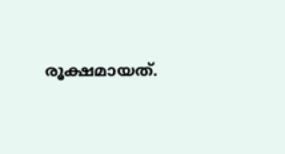രൂക്ഷമായത്.